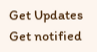Get Updates
Get notified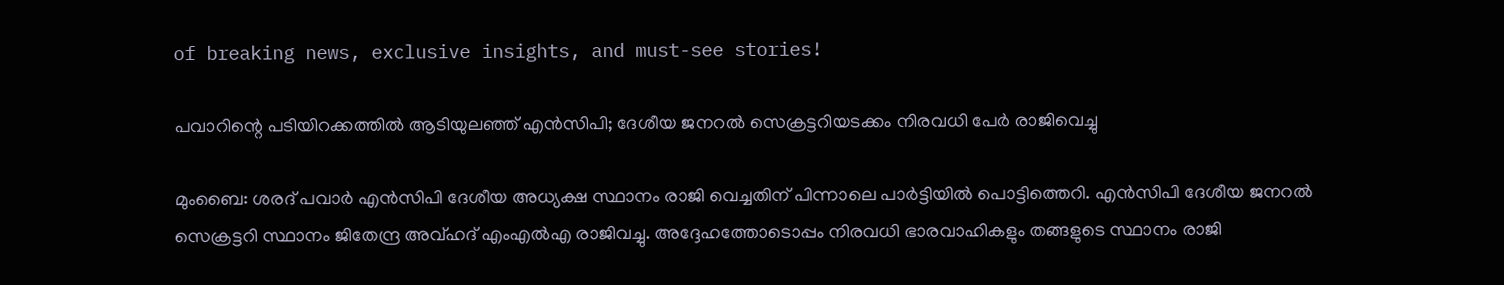of breaking news, exclusive insights, and must-see stories!

പവാറിന്റെ പടിയിറക്കത്തില്‍ ആടിയുലഞ്ഞ് എന്‍സിപി; ദേശീയ ജനറല്‍ സെക്രട്ടറിയടക്കം നിരവധി പേര്‍ രാജിവെച്ചു

മുംബൈ: ശരദ് പവാര്‍ എന്‍സിപി ദേശീയ അധ്യക്ഷ സ്ഥാനം രാജി വെച്ചതിന് പിന്നാലെ പാര്‍ട്ടിയില്‍ പൊട്ടിത്തെറി. എന്‍സിപി ദേശീയ ജനറല്‍ സെക്രട്ടറി സ്ഥാനം ജിതേന്ദ്ര അവ്ഹദ് എംഎല്‍എ രാജിവച്ചു. അദ്ദേഹത്തോടൊപ്പം നിരവധി ഭാരവാഹികളും തങ്ങളുടെ സ്ഥാനം രാജി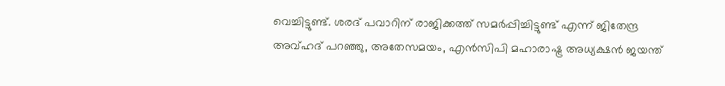വെച്ചിട്ടുണ്ട്. ശരദ് പവാറിന് രാജിക്കത്ത് സമര്‍പ്പിച്ചിട്ടുണ്ട് എന്ന് ജിതേന്ദ്ര അവ്ഹദ് പറഞ്ഞു, അതേസമയം, എന്‍സിപി മഹാരാഷ്ട്ര അധ്യക്ഷന്‍ ജയന്ത്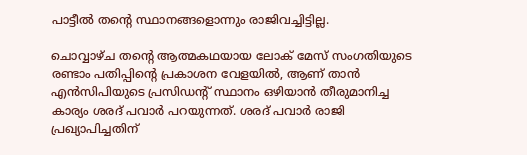പാട്ടീല്‍ തന്റെ സ്ഥാനങ്ങളൊന്നും രാജിവച്ചിട്ടില്ല.

ചൊവ്വാഴ്ച തന്റെ ആത്മകഥയായ ലോക് മേസ് സംഗതിയുടെ രണ്ടാം പതിപ്പിന്റെ പ്രകാശന വേളയില്‍, ആണ് താന്‍ എന്‍സിപിയുടെ പ്രസിഡന്റ് സ്ഥാനം ഒഴിയാന്‍ തീരുമാനിച്ച കാര്യം ശരദ് പവാര്‍ പറയുന്നത്. ശരദ് പവാര്‍ രാജി പ്രഖ്യാപിച്ചതിന്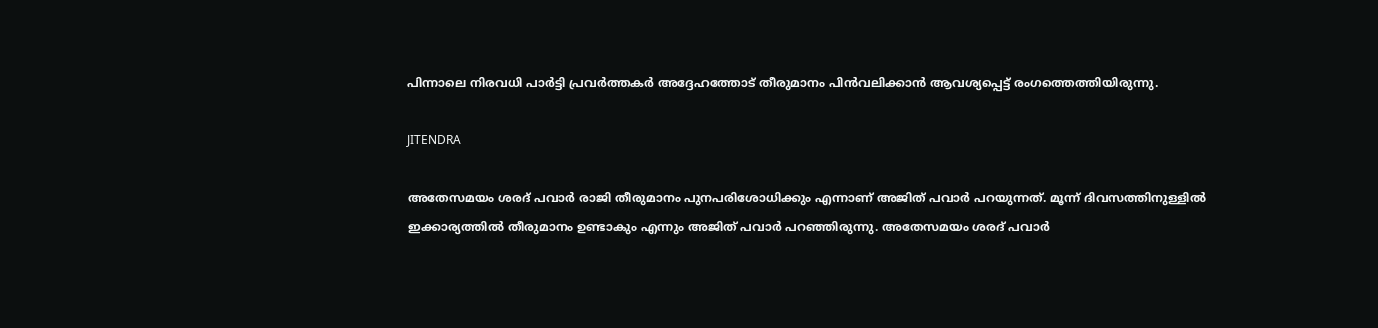പിന്നാലെ നിരവധി പാര്‍ട്ടി പ്രവര്‍ത്തകര്‍ അദ്ദേഹത്തോട് തീരുമാനം പിന്‍വലിക്കാന്‍ ആവശ്യപ്പെട്ട് രംഗത്തെത്തിയിരുന്നു.

JITENDRA

അതേസമയം ശരദ് പവാര്‍ രാജി തീരുമാനം പുനപരിശോധിക്കും എന്നാണ് അജിത് പവാര്‍ പറയുന്നത്. മൂന്ന് ദിവസത്തിനുള്ളില്‍ ഇക്കാര്യത്തില്‍ തീരുമാനം ഉണ്ടാകും എന്നും അജിത് പവാര്‍ പറഞ്ഞിരുന്നു. അതേസമയം ശരദ് പവാര്‍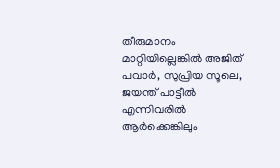തീരുമാനം മാറ്റിയില്ലെങ്കില്‍ അജിത് പവാര്‍, സുപ്രിയ സൂലെ, ജയന്ത് പാട്ടീല്‍ എന്നിവരില്‍ ആര്‍ക്കെങ്കിലും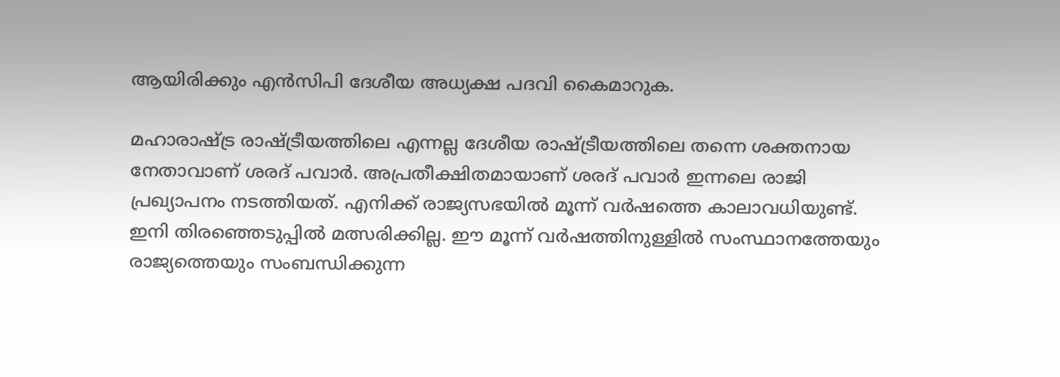ആയിരിക്കും എന്‍സിപി ദേശീയ അധ്യക്ഷ പദവി കൈമാറുക.

മഹാരാഷ്ട്ര രാഷ്ട്രീയത്തിലെ എന്നല്ല ദേശീയ രാഷ്ട്രീയത്തിലെ തന്നെ ശക്തനായ നേതാവാണ് ശരദ് പവാര്‍. അപ്രതീക്ഷിതമായാണ് ശരദ് പവാര്‍ ഇന്നലെ രാജി പ്രഖ്യാപനം നടത്തിയത്. എനിക്ക് രാജ്യസഭയില്‍ മൂന്ന് വര്‍ഷത്തെ കാലാവധിയുണ്ട്. ഇനി തിരഞ്ഞെടുപ്പില്‍ മത്സരിക്കില്ല. ഈ മൂന്ന് വര്‍ഷത്തിനുള്ളില്‍ സംസ്ഥാനത്തേയും രാജ്യത്തെയും സംബന്ധിക്കുന്ന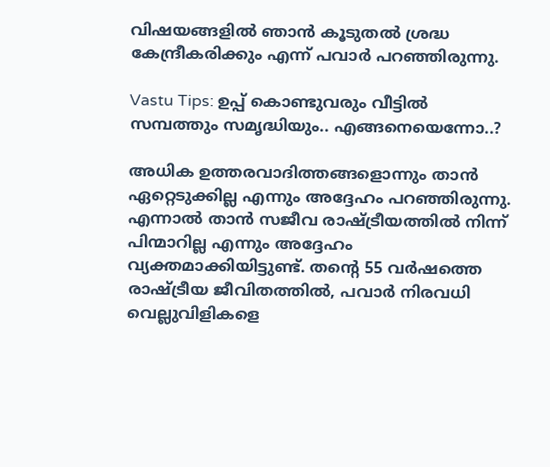വിഷയങ്ങളില്‍ ഞാന്‍ കൂടുതല്‍ ശ്രദ്ധ കേന്ദ്രീകരിക്കും എന്ന് പവാര്‍ പറഞ്ഞിരുന്നു.

Vastu Tips: ഉപ്പ് കൊണ്ടുവരും വീട്ടില്‍ സമ്പത്തും സമൃദ്ധിയും.. എങ്ങനെയെന്നോ..?

അധിക ഉത്തരവാദിത്തങ്ങളൊന്നും താന്‍ ഏറ്റെടുക്കില്ല എന്നും അദ്ദേഹം പറഞ്ഞിരുന്നു. എന്നാല്‍ താന്‍ സജീവ രാഷ്ട്രീയത്തില്‍ നിന്ന് പിന്മാറില്ല എന്നും അദ്ദേഹം വ്യക്തമാക്കിയിട്ടുണ്ട്. തന്റെ 55 വര്‍ഷത്തെ രാഷ്ട്രീയ ജീവിതത്തില്‍, പവാര്‍ നിരവധി വെല്ലുവിളികളെ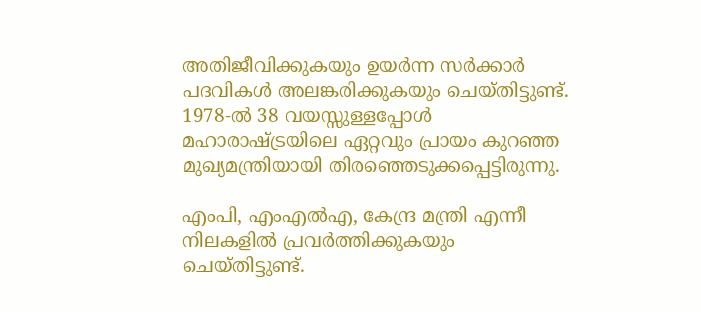അതിജീവിക്കുകയും ഉയര്‍ന്ന സര്‍ക്കാര്‍ പദവികള്‍ അലങ്കരിക്കുകയും ചെയ്തിട്ടുണ്ട്. 1978-ല്‍ 38 വയസ്സുള്ളപ്പോള്‍ മഹാരാഷ്ട്രയിലെ ഏറ്റവും പ്രായം കുറഞ്ഞ മുഖ്യമന്ത്രിയായി തിരഞ്ഞെടുക്കപ്പെട്ടിരുന്നു.

എംപി, എംഎല്‍എ, കേന്ദ്ര മന്ത്രി എന്നീ നിലകളില്‍ പ്രവര്‍ത്തിക്കുകയും ചെയ്തിട്ടുണ്ട്.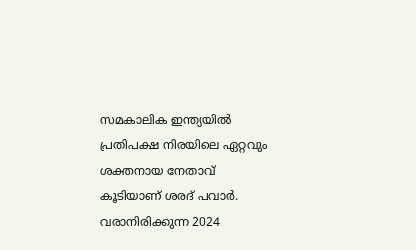സമകാലിക ഇന്ത്യയില്‍ പ്രതിപക്ഷ നിരയിലെ ഏറ്റവും ശക്തനായ നേതാവ് കൂടിയാണ് ശരദ് പവാര്‍. വരാനിരിക്കുന്ന 2024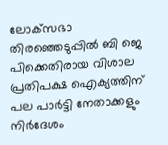ലോക്‌സഭാ തിരഞ്ഞെടുപ്പില്‍ ബി ജെ പിക്കെതിരായ വിശാല പ്രതിപക്ഷ ഐക്യത്തിന് പല പാര്‍ട്ടി നേതാക്കളും നിര്‍ദേശം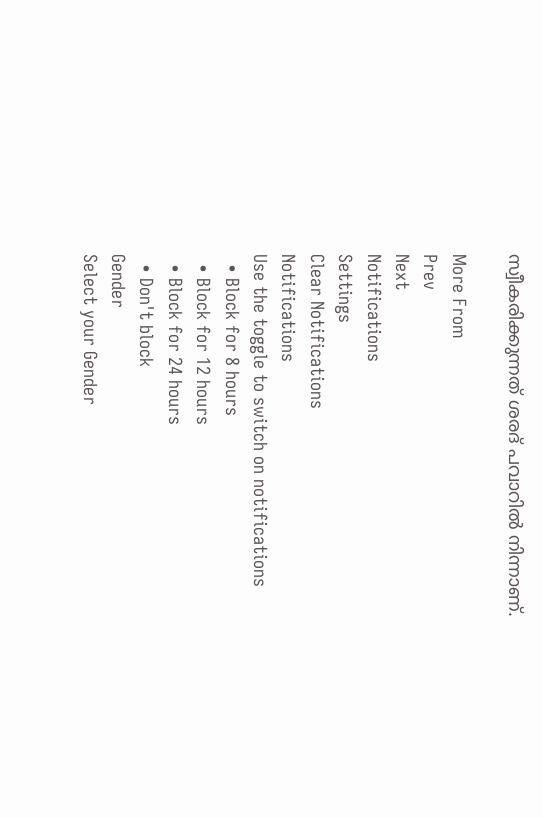സ്വീകരിക്കുന്നത് ശരദ് പവാറില്‍ നിന്നാണ്.

More From
Prev
Next
Notifications
Settings
Clear Notifications
Notifications
Use the toggle to switch on notifications
  • Block for 8 hours
  • Block for 12 hours
  • Block for 24 hours
  • Don't block
Gender
Select your Gender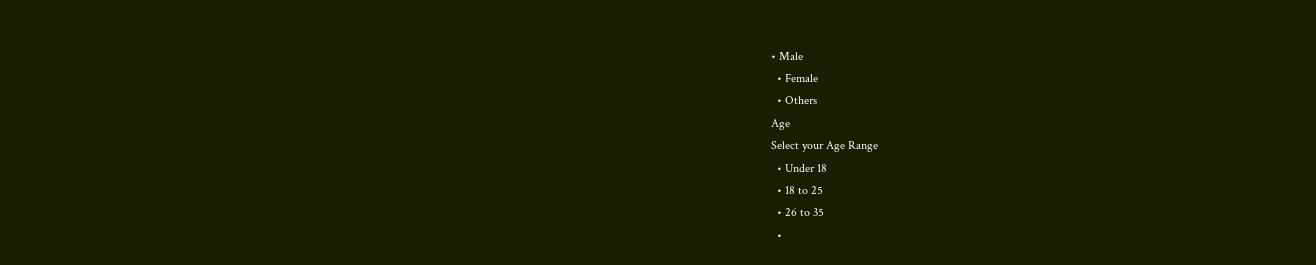• Male
  • Female
  • Others
Age
Select your Age Range
  • Under 18
  • 18 to 25
  • 26 to 35
  •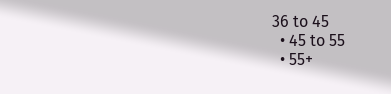36 to 45
  • 45 to 55
  • 55+